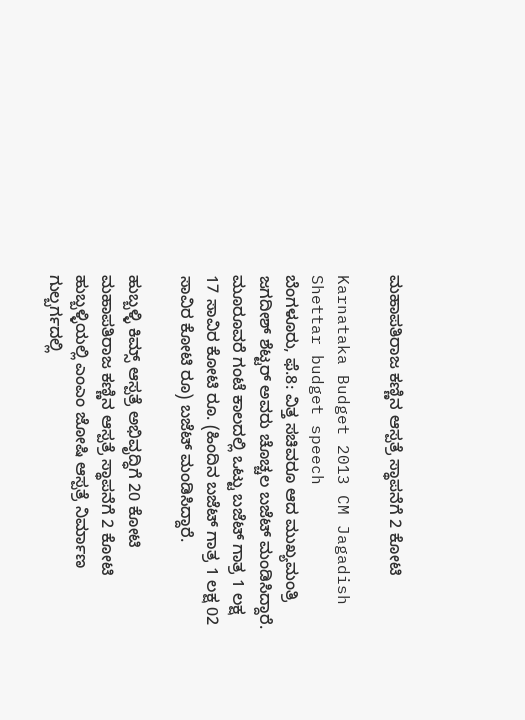ಮಹಾಪತಿರಾಜ ಕಣ್ಣಿನ ಆಸ್ಪತ್ರೆ ಸ್ಥಾಪನೆಗೆ 2 ಕೋಟಿ

Karnataka Budget 2013 CM Jagadish Shettar budget speech
ಬೆಂಗಳೂರು, ಫೆ.8: ವಿತ್ತ ಸಚಿವರೂ ಆದ ಮುಖ್ಯಮಂತ್ರಿ ಜಗದೀಶ್ ಶೆಟ್ಟರ್ ಅವರು ಚೊಚ್ಚಲ ಬಜೆಟ್ ಮಂಡಿಸಿದ್ದಾರೆ. ಮೂರೂವರೆ ಗಂಟೆ ಕಾಲದಲ್ಲಿ ಒಟ್ಟು ಬಜೆಟ್ ಗಾತ್ರ 1 ಲಕ್ಷ 17 ಸಾವಿರ ಕೋಟಿ ರೂ. (ಹಿಂದಿನ ಬಜೆಟ್ ಗಾತ್ರ 1 ಲಕ್ಷ 02 ಸಾವಿರ ಕೋಟಿ ರೂ) ಬಜೆಟ್ ಮಂಡಿಸಿದ್ದಾರೆ.

ಹುಬ್ಬಳ್ಳಿ ಕಿಮ್ಸ್ ಆಸ್ಪತ್ರೆ ಅಭಿವೃದ್ಧಿಗೆ 20 ಕೋಟಿ
ಮಹಾಪತಿರಾಜ ಕಣ್ಣಿನ ಆಸ್ಪತ್ರೆ ಸ್ಥಾಪನೆಗೆ 2 ಕೋಟಿ
ಹುಬ್ಬಳ್ಳಿಯಲ್ಲಿ ಎಂಎಂ ಜೋಷಿ ಆಸ್ಪತ್ರೆ ನಿರ್ಮಾಣ
ಗುಲ್ಬರ್ಗದಲ್ಲಿ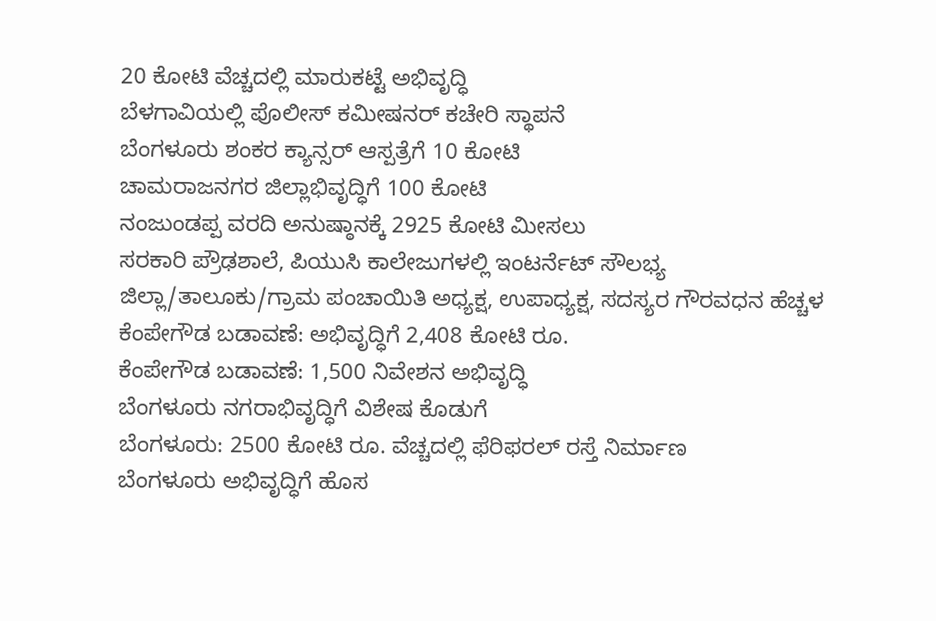20 ಕೋಟಿ ವೆಚ್ಚದಲ್ಲಿ ಮಾರುಕಟ್ಟೆ ಅಭಿವೃದ್ಧಿ
ಬೆಳಗಾವಿಯಲ್ಲಿ ಪೊಲೀಸ್ ಕಮೀಷನರ್ ಕಚೇರಿ ಸ್ಥಾಪನೆ
ಬೆಂಗಳೂರು ಶಂಕರ ಕ್ಯಾನ್ಸರ್ ಆಸ್ಪತ್ರೆಗೆ 10 ಕೋಟಿ
ಚಾಮರಾಜನಗರ ಜಿಲ್ಲಾಭಿವೃದ್ಧಿಗೆ 100 ಕೋಟಿ
ನಂಜುಂಡಪ್ಪ ವರದಿ ಅನುಷ್ಠಾನಕ್ಕೆ 2925 ಕೋಟಿ ಮೀಸಲು
ಸರಕಾರಿ ಪ್ರೌಢಶಾಲೆ, ಪಿಯುಸಿ ಕಾಲೇಜುಗಳಲ್ಲಿ ಇಂಟರ್ನೆಟ್ ಸೌಲಭ್ಯ
ಜಿಲ್ಲಾ/ತಾಲೂಕು/ಗ್ರಾಮ ಪಂಚಾಯಿತಿ ಅಧ್ಯಕ್ಷ, ಉಪಾಧ್ಯಕ್ಷ, ಸದಸ್ಯರ ಗೌರವಧನ ಹೆಚ್ಚಳ
ಕೆಂಪೇಗೌಡ ಬಡಾವಣೆ: ಅಭಿವೃದ್ಧಿಗೆ 2,408 ಕೋಟಿ ರೂ.
ಕೆಂಪೇಗೌಡ ಬಡಾವಣೆ: 1,500 ನಿವೇಶನ ಅಭಿವೃದ್ಧಿ
ಬೆಂಗಳೂರು ನಗರಾಭಿವೃದ್ಧಿಗೆ ವಿಶೇಷ ಕೊಡುಗೆ
ಬೆಂಗಳೂರು: 2500 ಕೋಟಿ ರೂ. ವೆಚ್ಚದಲ್ಲಿ ಫೆರಿಫರಲ್ ರಸ್ತೆ ನಿರ್ಮಾಣ
ಬೆಂಗಳೂರು ಅಭಿವೃದ್ಧಿಗೆ ಹೊಸ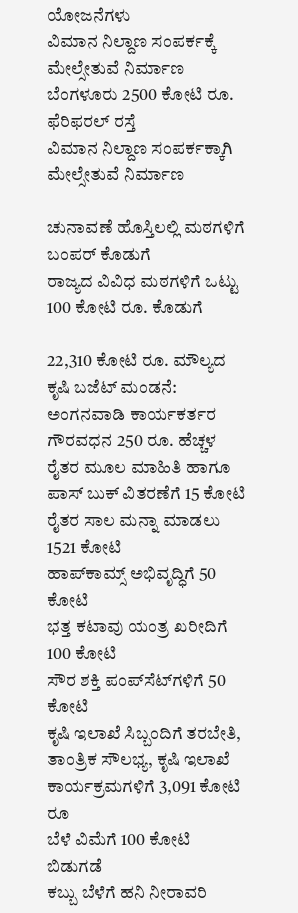ಯೋಜನೆಗಳು
ವಿಮಾನ ನಿಲ್ದಾಣ ಸಂಪರ್ಕಕ್ಕೆ ಮೇಲ್ಸೇತುವೆ ನಿರ್ಮಾಣ
ಬೆಂಗಳೂರು 2500 ಕೋಟಿ ರೂ. ಫೆರಿಫರಲ್ ರಸ್ತೆ
ವಿಮಾನ ನಿಲ್ದಾಣ ಸಂಪರ್ಕಕ್ಕಾಗಿ ಮೇಲ್ಸೇತುವೆ ನಿರ್ಮಾಣ

ಚುನಾವಣೆ ಹೊಸ್ತಿಲಲ್ಲಿ ಮಠಗಳಿಗೆ ಬಂಪರ್ ಕೊಡುಗೆ
ರಾಜ್ಯದ ವಿವಿಧ ಮಠಗಳಿಗೆ ಒಟ್ಟು 100 ಕೋಟಿ ರೂ. ಕೊಡುಗೆ

22,310 ಕೋಟಿ ರೂ. ಮೌಲ್ಯದ ಕೃಷಿ ಬಜೆಟ್ ಮಂಡನೆ:
ಅಂಗನವಾಡಿ ಕಾರ್ಯಕರ್ತರ ಗೌರವಧನ 250 ರೂ. ಹೆಚ್ಚಳ
ರೈತರ ಮೂಲ ಮಾಹಿತಿ ಹಾಗೂ ಪಾಸ್ ಬುಕ್ ವಿತರಣೆಗೆ 15 ಕೋಟಿ
ರೈತರ ಸಾಲ ಮನ್ನಾ ಮಾಡಲು 1521 ಕೋಟಿ
ಹಾಪ್‌ಕಾಮ್ಸ್ ಅಭಿವೃದ್ಧಿಗೆ 50 ಕೋಟಿ
ಭತ್ತ ಕಟಾವು ಯಂತ್ರ ಖರೀದಿಗೆ 100 ಕೋಟಿ
ಸೌರ ಶಕ್ತಿ ಪಂಪ್‌ಸೆಟ್‌ಗಳಿಗೆ 50 ಕೋಟಿ
ಕೃಷಿ ಇಲಾಖೆ ಸಿಬ್ಬಂದಿಗೆ ತರಬೇತಿ, ತಾಂತ್ರಿಕ ಸೌಲಭ್ಯ, ಕೃಷಿ ಇಲಾಖೆ ಕಾರ್ಯಕ್ರಮಗಳಿಗೆ 3,091 ಕೋಟಿ ರೂ
ಬೆಳೆ ವಿಮೆಗೆ 100 ಕೋಟಿ ಬಿಡುಗಡೆ
ಕಬ್ಬು ಬೆಳೆಗೆ ಹನಿ ನೀರಾವರಿ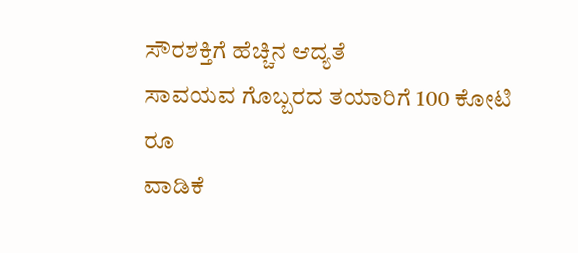ಸೌರಶಕ್ತಿಗೆ ಹೆಚ್ಚಿನ ಆದ್ಯತೆ
ಸಾವಯವ ಗೊಬ್ಬರದ ತಯಾರಿಗೆ 100 ಕೋಟಿ ರೂ
ವಾಡಿಕೆ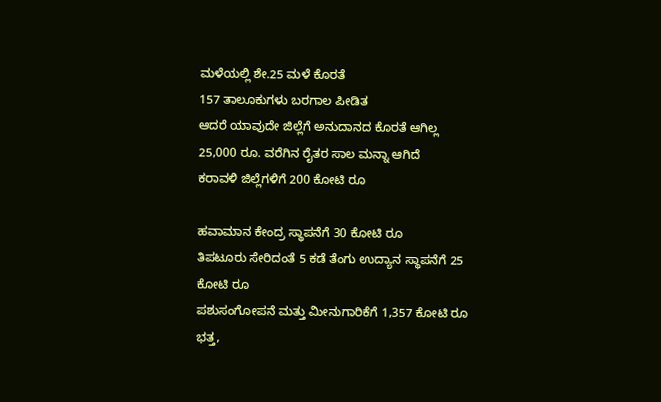ಮಳೆಯಲ್ಲಿ ಶೇ.25 ಮಳೆ ಕೊರತೆ
157 ತಾಲೂಕುಗಳು ಬರಗಾಲ ಪೀಡಿತ
ಆದರೆ ಯಾವುದೇ ಜಿಲ್ಲೆಗೆ ಅನುದಾನದ ಕೊರತೆ ಆಗಿಲ್ಲ
25,000 ರೂ. ವರೆಗಿನ ರೈತರ ಸಾಲ ಮನ್ನಾ ಆಗಿದೆ
ಕರಾವಳಿ ಜಿಲ್ಲೆಗಳಿಗೆ 200 ಕೋಟಿ ರೂ

ಹವಾಮಾನ ಕೇಂದ್ರ ಸ್ಥಾಪನೆಗೆ 30 ಕೋಟಿ ರೂ
ತಿಪಟೂರು ಸೇರಿದಂತೆ 5 ಕಡೆ ತೆಂಗು ಉದ್ಯಾನ ಸ್ಥಾಪನೆಗೆ 25 ಕೋಟಿ ರೂ
ಪಶುಸಂಗೋಪನೆ ಮತ್ತು ಮೀನುಗಾರಿಕೆಗೆ 1,357 ಕೋಟಿ ರೂ
ಭತ್ತ,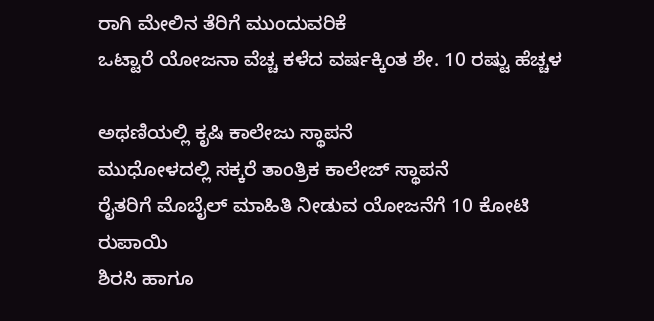ರಾಗಿ ಮೇಲಿನ ತೆರಿಗೆ ಮುಂದುವರಿಕೆ
ಒಟ್ಟಾರೆ ಯೋಜನಾ ವೆಚ್ಚ ಕಳೆದ ವರ್ಷಕ್ಕಿಂತ ಶೇ. 10 ರಷ್ಟು ಹೆಚ್ಚಳ

ಅಥಣಿಯಲ್ಲಿ ಕೃಷಿ ಕಾಲೇಜು ಸ್ಥಾಪನೆ
ಮುಧೋಳದಲ್ಲಿ ಸಕ್ಕರೆ ತಾಂತ್ರಿಕ ಕಾಲೇಜ್ ಸ್ಥಾಪನೆ
ರೈತರಿಗೆ ಮೊಬೈಲ್ ಮಾಹಿತಿ ನೀಡುವ ಯೋಜನೆಗೆ 10 ಕೋಟಿ ರುಪಾಯಿ
ಶಿರಸಿ ಹಾಗೂ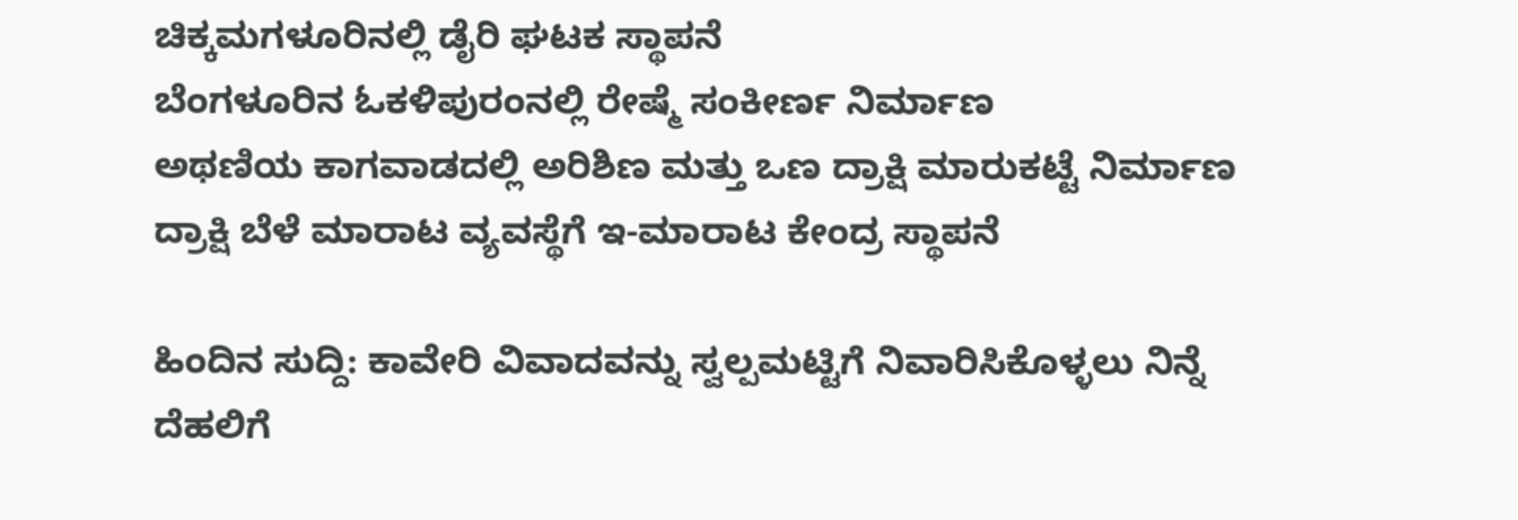ಚಿಕ್ಕಮಗಳೂರಿನಲ್ಲಿ ಡೈರಿ ಘಟಕ ಸ್ಥಾಪನೆ
ಬೆಂಗಳೂರಿನ ಓಕಳಿಪುರಂನಲ್ಲಿ ರೇಷ್ಮೆ ಸಂಕೀರ್ಣ ನಿರ್ಮಾಣ
ಅಥಣಿಯ ಕಾಗವಾಡದಲ್ಲಿ ಅರಿಶಿಣ ಮತ್ತು ಒಣ ದ್ರಾಕ್ಷಿ ಮಾರುಕಟ್ಟೆ ನಿರ್ಮಾಣ
ದ್ರಾಕ್ಷಿ ಬೆಳೆ ಮಾರಾಟ ವ್ಯವಸ್ಥೆಗೆ ಇ-ಮಾರಾಟ ಕೇಂದ್ರ ಸ್ಥಾಪನೆ

ಹಿಂದಿನ ಸುದ್ದಿ: ಕಾವೇರಿ ವಿವಾದವನ್ನು ಸ್ವಲ್ಪಮಟ್ಟಿಗೆ ನಿವಾರಿಸಿಕೊಳ್ಳಲು ನಿನ್ನೆ ದೆಹಲಿಗೆ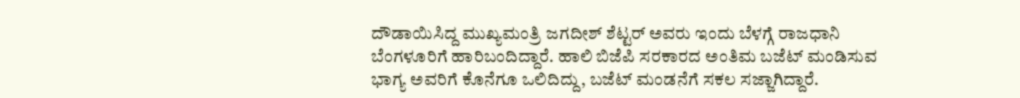ದೌಡಾಯಿಸಿದ್ದ ಮುಖ್ಯಮಂತ್ರಿ ಜಗದೀಶ್ ಶೆಟ್ಟರ್ ಅವರು ಇಂದು ಬೆಳಗ್ಗೆ ರಾಜಧಾನಿ ಬೆಂಗಳೂರಿಗೆ ಹಾರಿಬಂದಿದ್ದಾರೆ. ಹಾಲಿ ಬಿಜೆಪಿ ಸರಕಾರದ ಅಂತಿಮ ಬಜೆಟ್ ಮಂಡಿಸುವ ಭಾಗ್ಯ ಅವರಿಗೆ ಕೊನೆಗೂ ಒಲಿದಿದ್ದು, ಬಜೆಟ್ ಮಂಡನೆಗೆ ಸಕಲ ಸಜ್ಜಾಗಿದ್ದಾರೆ.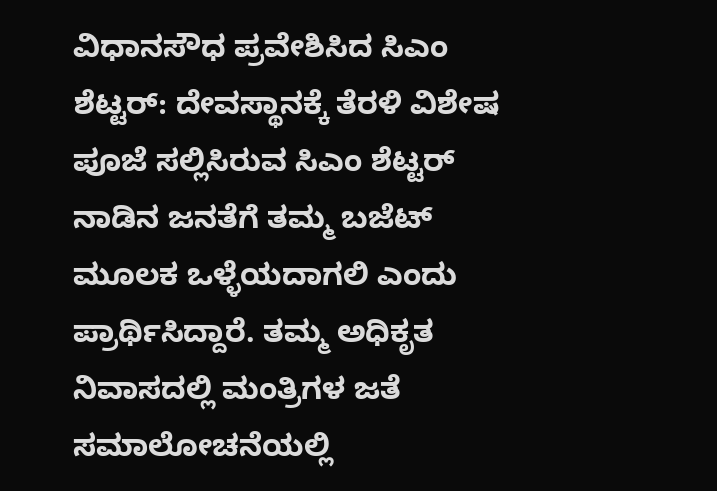ವಿಧಾನಸೌಧ ಪ್ರವೇಶಿಸಿದ ಸಿಎಂ ಶೆಟ್ಟರ್: ದೇವಸ್ಥಾನಕ್ಕೆ ತೆರಳಿ ವಿಶೇಷ ಪೂಜೆ ಸಲ್ಲಿಸಿರುವ ಸಿಎಂ ಶೆಟ್ಟರ್ ನಾಡಿನ ಜನತೆಗೆ ತಮ್ಮ ಬಜೆಟ್ ಮೂಲಕ ಒಳ್ಳೆಯದಾಗಲಿ ಎಂದು ಪ್ರಾರ್ಥಿಸಿದ್ದಾರೆ. ತಮ್ಮ ಅಧಿಕೃತ ನಿವಾಸದಲ್ಲಿ ಮಂತ್ರಿಗಳ ಜತೆ ಸಮಾಲೋಚನೆಯಲ್ಲಿ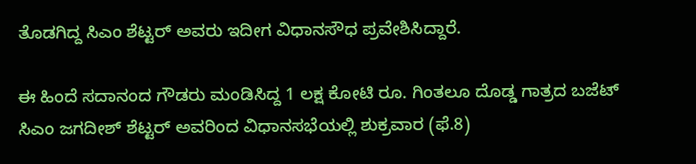ತೊಡಗಿದ್ದ ಸಿಎಂ ಶೆಟ್ಟರ್ ಅವರು ಇದೀಗ ವಿಧಾನಸೌಧ ಪ್ರವೇಶಿಸಿದ್ದಾರೆ.

ಈ ಹಿಂದೆ ಸದಾನಂದ ಗೌಡರು ಮಂಡಿಸಿದ್ದ 1 ಲಕ್ಷ ಕೋಟಿ ರೂ. ಗಿಂತಲೂ ದೊಡ್ಡ ಗಾತ್ರದ ಬಜೆಟ್ ಸಿಎಂ ಜಗದೀಶ್ ಶೆಟ್ಟರ್ ಅವರಿಂದ ವಿಧಾನಸಭೆಯಲ್ಲಿ ಶುಕ್ರವಾರ (ಫೆ.8)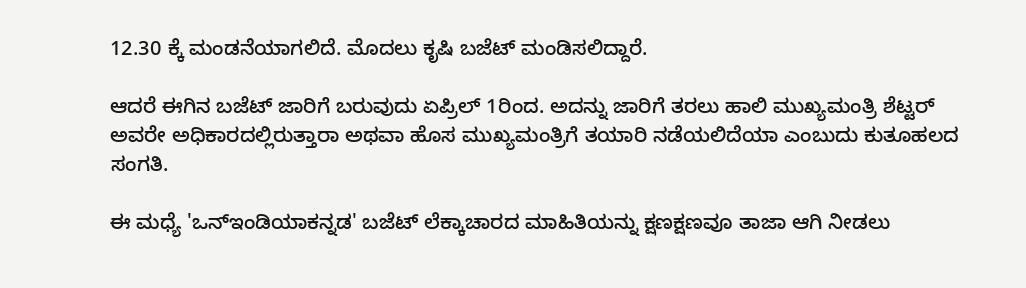12.30 ಕ್ಕೆ ಮಂಡನೆಯಾಗಲಿದೆ. ಮೊದಲು ಕೃಷಿ ಬಜೆಟ್ ಮಂಡಿಸಲಿದ್ದಾರೆ.

ಆದರೆ ಈಗಿನ ಬಜೆಟ್ ಜಾರಿಗೆ ಬರುವುದು ಏಪ್ರಿಲ್ 1ರಿಂದ. ಅದನ್ನು ಜಾರಿಗೆ ತರಲು ಹಾಲಿ ಮುಖ್ಯಮಂತ್ರಿ ಶೆಟ್ಟರ್ ಅವರೇ ಅಧಿಕಾರದಲ್ಲಿರುತ್ತಾರಾ ಅಥವಾ ಹೊಸ ಮುಖ್ಯಮಂತ್ರಿಗೆ ತಯಾರಿ ನಡೆಯಲಿದೆಯಾ ಎಂಬುದು ಕುತೂಹಲದ ಸಂಗತಿ.

ಈ ಮಧ್ಯೆ 'ಒನ್ಇಂಡಿಯಾಕನ್ನಡ' ಬಜೆಟ್ ಲೆಕ್ಕಾಚಾರದ ಮಾಹಿತಿಯನ್ನು ಕ್ಷಣಕ್ಷಣವೂ ತಾಜಾ ಆಗಿ ನೀಡಲು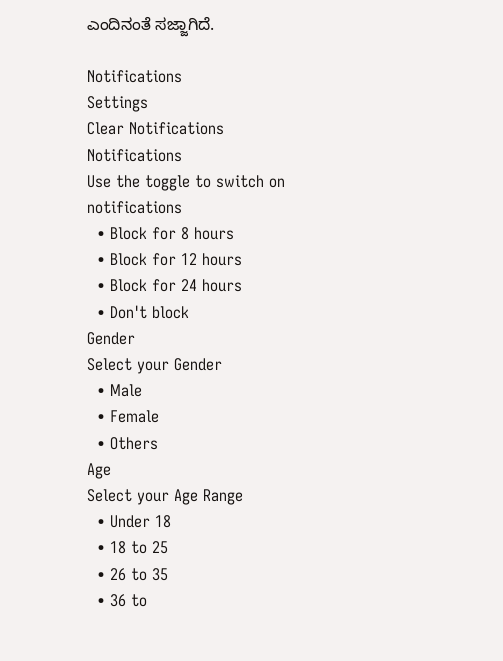ಎಂದಿನಂತೆ ಸಜ್ಜಾಗಿದೆ.

Notifications
Settings
Clear Notifications
Notifications
Use the toggle to switch on notifications
  • Block for 8 hours
  • Block for 12 hours
  • Block for 24 hours
  • Don't block
Gender
Select your Gender
  • Male
  • Female
  • Others
Age
Select your Age Range
  • Under 18
  • 18 to 25
  • 26 to 35
  • 36 to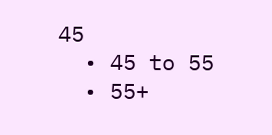45
  • 45 to 55
  • 55+